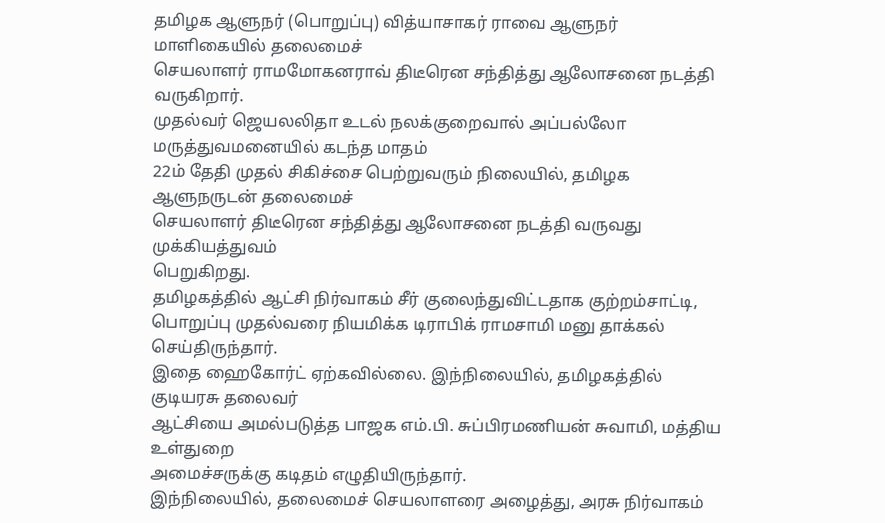தமிழக ஆளுநர் (பொறுப்பு) வித்யாசாகர் ராவை ஆளுநர் மாளிகையில் தலைமைச்
செயலாளர் ராமமோகனராவ் திடீரென சந்தித்து ஆலோசனை நடத்தி வருகிறார்.
முதல்வர் ஜெயலலிதா உடல் நலக்குறைவால் அப்பல்லோ மருத்துவமனையில் கடந்த மாதம்
22ம் தேதி முதல் சிகிச்சை பெற்றுவரும் நிலையில், தமிழக ஆளுநருடன் தலைமைச்
செயலாளர் திடீரென சந்தித்து ஆலோசனை நடத்தி வருவது முக்கியத்துவம்
பெறுகிறது.
தமிழகத்தில் ஆட்சி நிர்வாகம் சீர் குலைந்துவிட்டதாக குற்றம்சாட்டி,
பொறுப்பு முதல்வரை நியமிக்க டிராபிக் ராமசாமி மனு தாக்கல் செய்திருந்தார்.
இதை ஹைகோர்ட் ஏற்கவில்லை. இந்நிலையில், தமிழகத்தில் குடியரசு தலைவர்
ஆட்சியை அமல்படுத்த பாஜக எம்.பி. சுப்பிரமணியன் சுவாமி, மத்திய உள்துறை
அமைச்சருக்கு கடிதம் எழுதியிருந்தார்.
இந்நிலையில், தலைமைச் செயலாளரை அழைத்து, அரசு நிர்வாகம்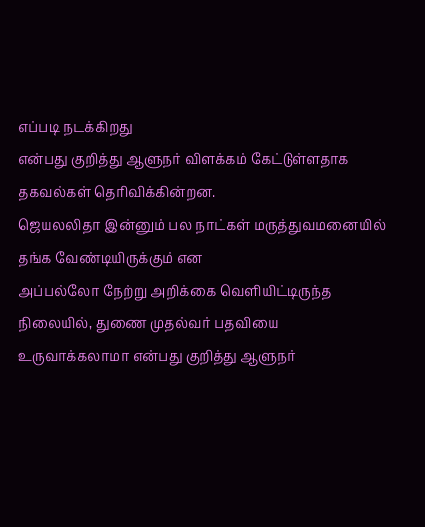எப்படி நடக்கிறது
என்பது குறித்து ஆளுநர் விளக்கம் கேட்டுள்ளதாக தகவல்கள் தெரிவிக்கின்றன.
ஜெயலலிதா இன்னும் பல நாட்கள் மருத்துவமனையில் தங்க வேண்டியிருக்கும் என
அப்பல்லோ நேற்று அறிக்கை வெளியிட்டிருந்த நிலையில், துணை முதல்வர் பதவியை
உருவாக்கலாமா என்பது குறித்து ஆளுநர்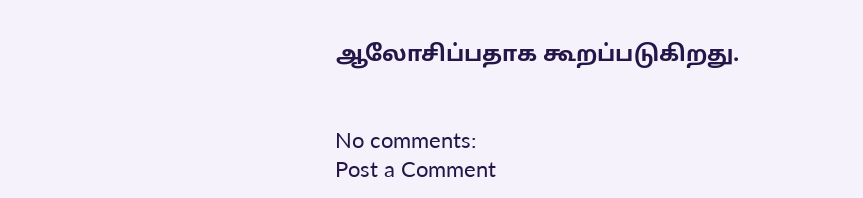ஆலோசிப்பதாக கூறப்படுகிறது.


No comments:
Post a Comment